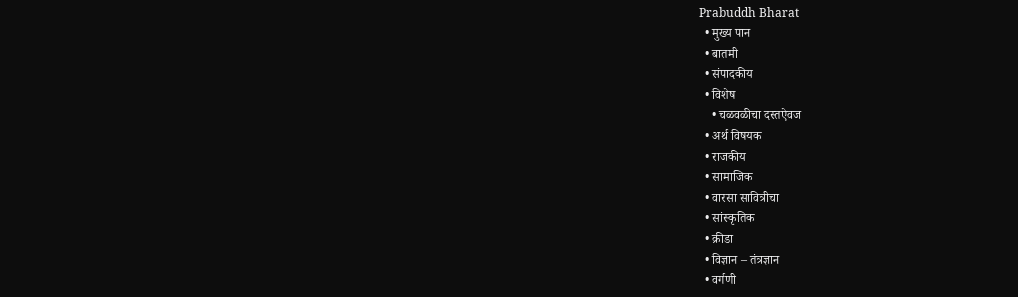Prabuddh Bharat
  • मुख्य पान
  • बातमी
  • संपादकीय
  • विशेष
    • चळवळीचा दस्तऐवज
  • अर्थ विषयक
  • राजकीय
  • सामाजिक
  • वारसा सावित्रीचा
  • सांस्कृतिक
  • क्रीडा
  • विज्ञान – तंत्रज्ञान
  • वर्गणी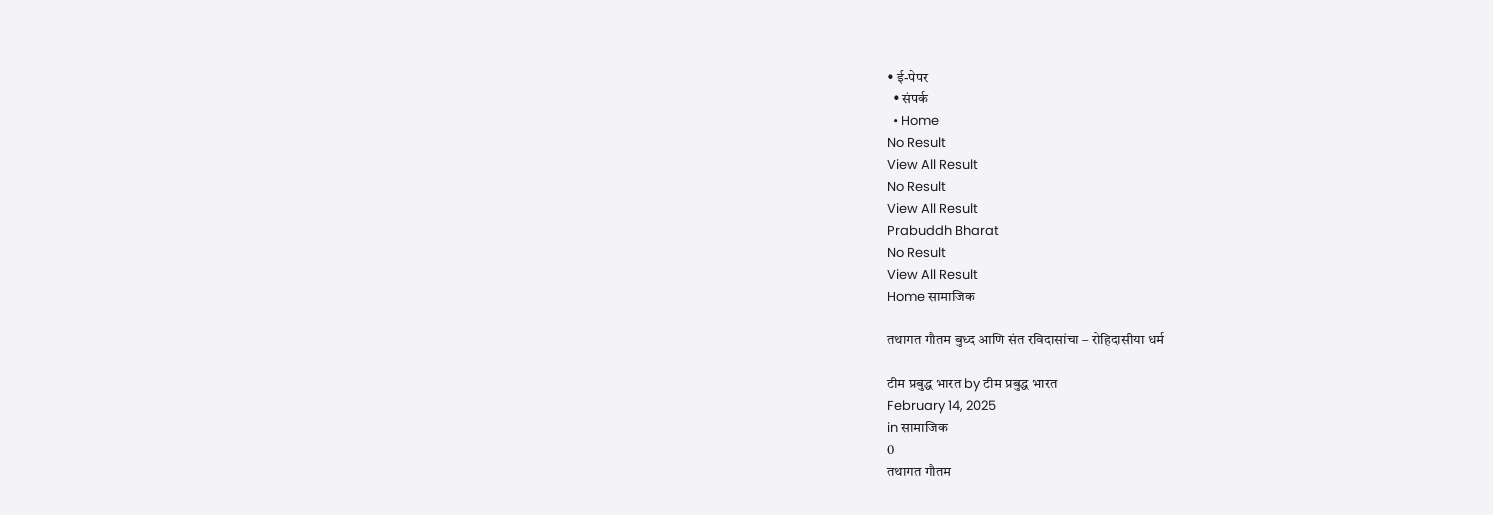• ई-पेपर
  • संपर्क
  • Home
No Result
View All Result
No Result
View All Result
Prabuddh Bharat
No Result
View All Result
Home सामाजिक

तथागत गौतम बुध्द आणि संत रविदासांचा – रोहिदासीया धर्म

टीम प्रबुद्ध भारत by टीम प्रबुद्ध भारत
February 14, 2025
in सामाजिक
0
तथागत गौतम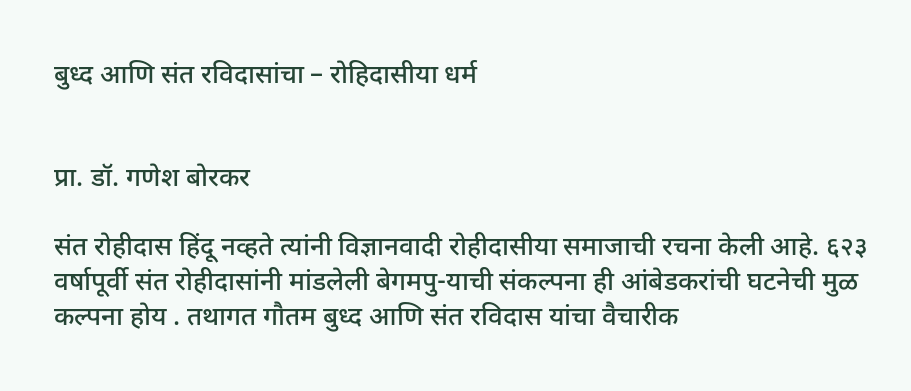बुध्द आणि संत रविदासांचा – रोहिदासीया धर्म


प्रा. डॉ. गणेश बोरकर

संत रोहीदास हिंदू नव्हते त्यांनी विज्ञानवादी रोहीदासीया समाजाची रचना केली आहे. ६२३ वर्षापूर्वी संत रोहीदासांनी मांडलेली बेगमपु-याची संकल्पना ही आंबेडकरांची घटनेची मुळ कल्पना होय . तथागत गौतम बुध्द आणि संत रविदास यांचा वैचारीक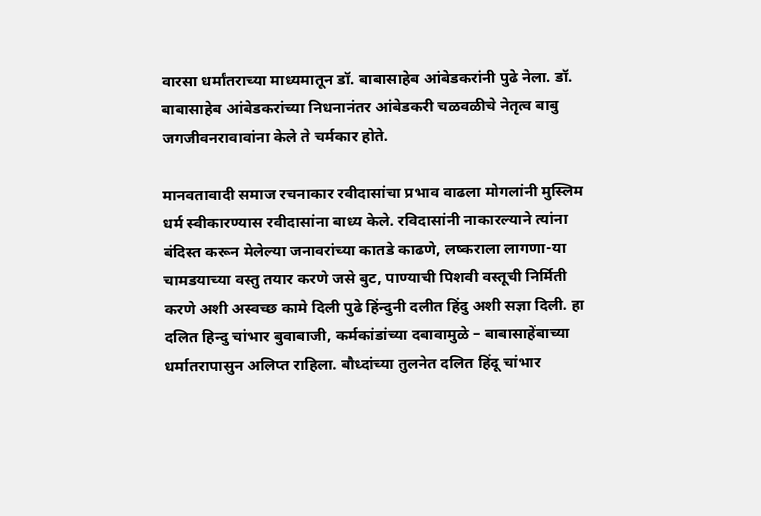वारसा धर्मांतराच्या माध्यमातून डॉ. बाबासाहेब आंबेडकरांनी पुढे नेला. डॉ. बाबासाहेब आंबेडकरांच्या निधनानंतर आंबेडकरी चळवळीचे नेतृत्व बाबु जगजीवनरावावांना केले ते चर्मकार होते.

मानवतावादी समाज रचनाकार रवीदासांचा प्रभाव वाढला मोगलांनी मुस्लिम धर्म स्वीकारण्यास रवीदासांना बाध्य केले. रविदासांनी नाकारल्याने त्यांना बंदिस्त करून मेलेल्या जनावरांच्या कातडे काढणे, लष्कराला लागणा-या चामडयाच्या वस्तु तयार करणे जसे बुट, पाण्याची पिशवी वस्तूची निर्मिती करणे अशी अस्वच्छ कामे दिली पुढे हिंन्दुनी दलीत हिंदु अशी सज्ञा दिली. हा दलित हिन्दु चांभार बुवाबाजी, कर्मकांडांच्या दबावामुळे – बाबासाहेंबाच्या धर्मातरापासुन अलिप्त राहिला. बौध्दांच्या तुलनेत दलित हिंदू चांभार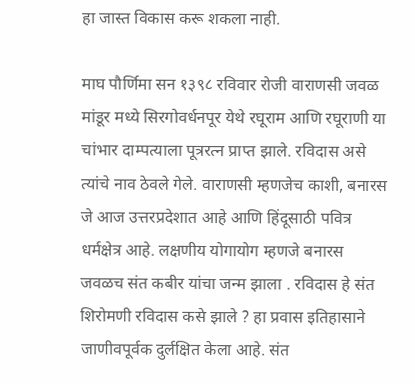हा जास्त विकास करू शकला नाही.

माघ पौर्णिमा सन १३९८ रविवार रोजी वाराणसी जवळ मांडूर मध्ये सिरगोवर्धनपूर येथे रघूराम आणि रघूराणी या चांभार दाम्पत्याला पूत्ररत्न प्राप्त झाले. रविदास असे त्यांचे नाव ठेवले गेले. वाराणसी म्हणजेच काशी, बनारस जे आज उत्तरप्रदेशात आहे आणि हिंदूसाठी पवित्र धर्मक्षेत्र आहे. लक्षणीय योगायोग म्हणजे बनारस जवळच संत कबीर यांचा जन्म झाला . रविदास हे संत शिरोमणी रविदास कसे झाले ? हा प्रवास इतिहासाने जाणीवपूर्वक दुर्लक्षित केला आहे. संत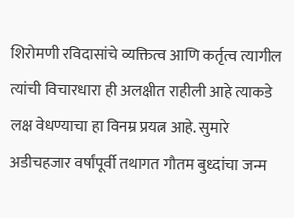शिरोमणी रविदासांचे व्यक्तित्व आणि कर्तृत्व त्यागील त्यांची विचारधारा ही अलक्षीत राहीली आहे त्याकडे लक्ष वेधण्याचा हा विनम्र प्रयत्न आहे. सुमारे अडीचहजार वर्षांपूर्वी तथागत गौतम बुध्दांचा जन्म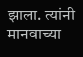झाला. त्यांनी मानवाच्या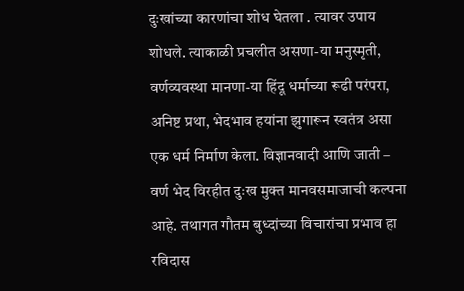दुःखांच्या कारणांचा शोध घेतला . त्यावर उपाय शोधले. त्याकाळी प्रचलीत असणा-या मनुस्मृती, वर्णव्यवस्था मानणा-या हिंदू धर्माच्या रूढी परंपरा, अनिष्ट प्रथा, भेदभाव हयांना झुगारून स्वतंत्र असा एक धर्म निर्माण केला. विज्ञानवादी आणि जाती – वर्ण भेद विरहीत दुःख मुक्त मानवसमाजाची कल्पना आहे. तथागत गौतम बुध्दांच्या विचारांचा प्रभाव हा रविदास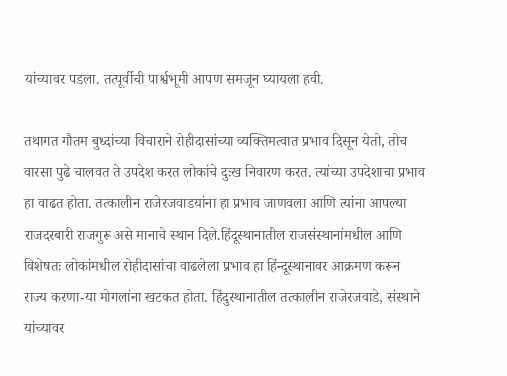यांच्यावर पडला. तत्पूर्वीची पार्श्वभूमी आपण समजून घ्यायला हवी.

तथागत गौतम बुध्दांच्या विचाराने रोहीदासांच्या व्यक्तिमत्वात प्रभाव दिसून येतो, तोच वारसा पुढे चालवत ते उपदेश करत लोकांचे दुःख निवारण करत. त्यांच्या उपदेशाचा प्रभाव हा वाढत होता. तत्कालीन राजेरजवाडयांना हा प्रभाव जाणवला आणि त्यांना आपल्या राजदरबारी राजगुरू असे मानाचे स्थान दिले.हिंदूस्थानातील राजसंस्थानांमधील आणि विशेषतः लोकांमधील रोहीदासांचा वाढलेला प्रभाव हा हिंन्दूस्थानावर आक्रमण करून राज्य करणा-या मोगलांना खटकत होता. हिंदुस्थानातील तत्कालीन राजेरजवाडे, संस्थाने यांच्यावर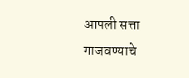आपली सत्ता गाजवण्याचे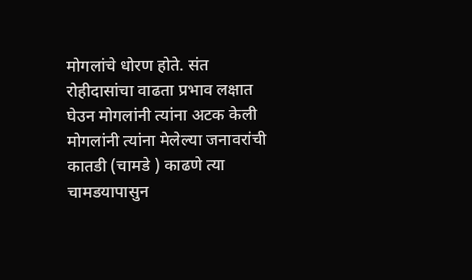मोगलांचे धोरण होते. संत रोहीदासांचा वाढता प्रभाव लक्षात घेउन मोगलांनी त्यांना अटक केली मोगलांनी त्यांना मेलेल्या जनावरांची कातडी (चामडे ) काढणे त्या चामडयापासुन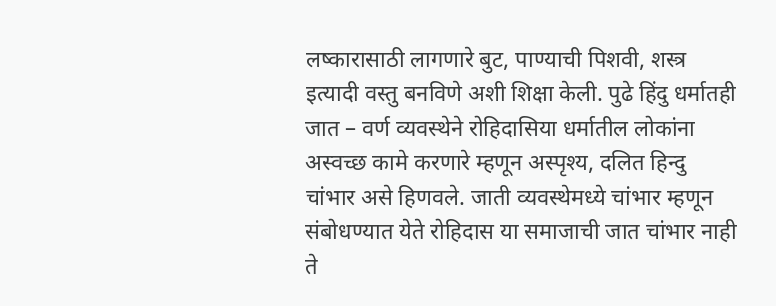लष्कारासाठी लागणारे बुट, पाण्याची पिशवी, शस्त्र इत्यादी वस्तु बनविणे अशी शिक्षा केली. पुढे हिंदु धर्मातही जात – वर्ण व्यवस्थेने रोहिदासिया धर्मातील लोकांना अस्वच्छ कामे करणारे म्हणून अस्पृश्य, दलित हिन्दु चांभार असे हिणवले. जाती व्यवस्थेमध्ये चांभार म्हणून संबोधण्यात येते रोहिदास या समाजाची जात चांभार नाही ते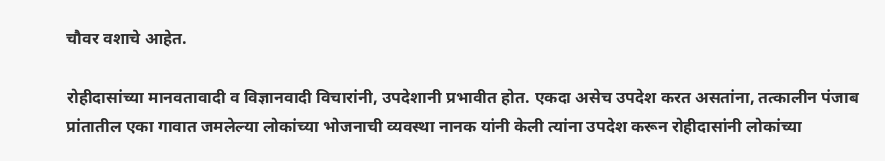चौवर वशाचे आहेत.

रोहीदासांच्या मानवतावादी व विज्ञानवादी विचारांनी, उपदेशानी प्रभावीत होत. एकदा असेच उपदेश करत असतांना, तत्कालीन पंजाब प्रांतातील एका गावात जमलेल्या लोकांच्या भोजनाची व्यवस्था नानक यांनी केली त्यांना उपदेश करून रोहीदासांनी लोकांच्या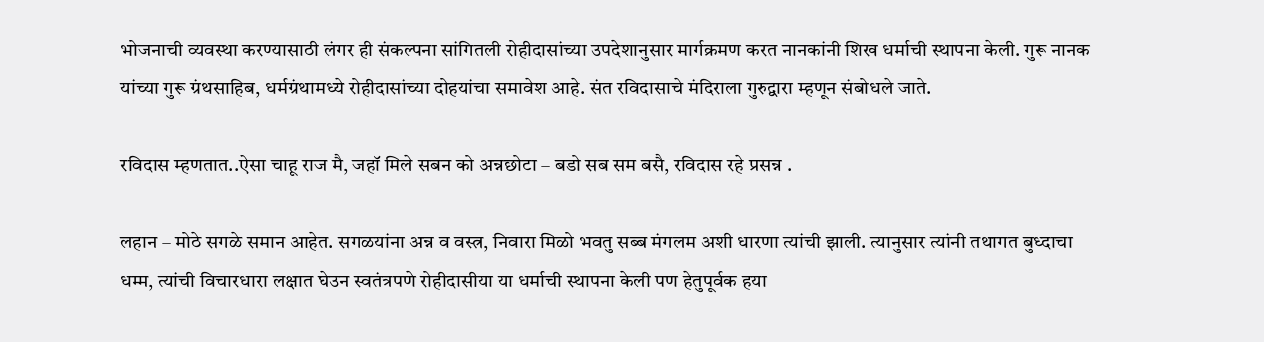भोजनाची व्यवस्था करण्यासाठी लंगर ही संकल्पना सांगितली रोहीदासांच्या उपदेशानुसार मार्गक्रमण करत नानकांनी शिख धर्माची स्थापना केली. गुरू नानक यांच्या गुरू ग्रंथसाहिब, धर्मग्रंथामध्ये रोहीदासांच्या दोहयांचा समावेश आहे. संत रविदासाचे मंदिराला गुरुद्वारा म्हणून संबोधले जाते.

रविदास म्हणतात..ऐसा चाहू राज मै, जहॉ मिले सबन को अन्नछोटा – बडो सब सम बसै, रविदास रहे प्रसन्न .

लहान – मोठे सगळे समान आहेत. सगळयांना अन्न व वस्त्र, निवारा मिळो भवतु सब्ब मंगलम अशी धारणा त्यांची झाली. त्यानुसार त्यांनी तथागत बुध्दाचा धम्म, त्यांची विचारधारा लक्षात घेउन स्वतंत्रपणे रोहीदासीया या धर्माची स्थापना केली पण हेतुपूर्वक हया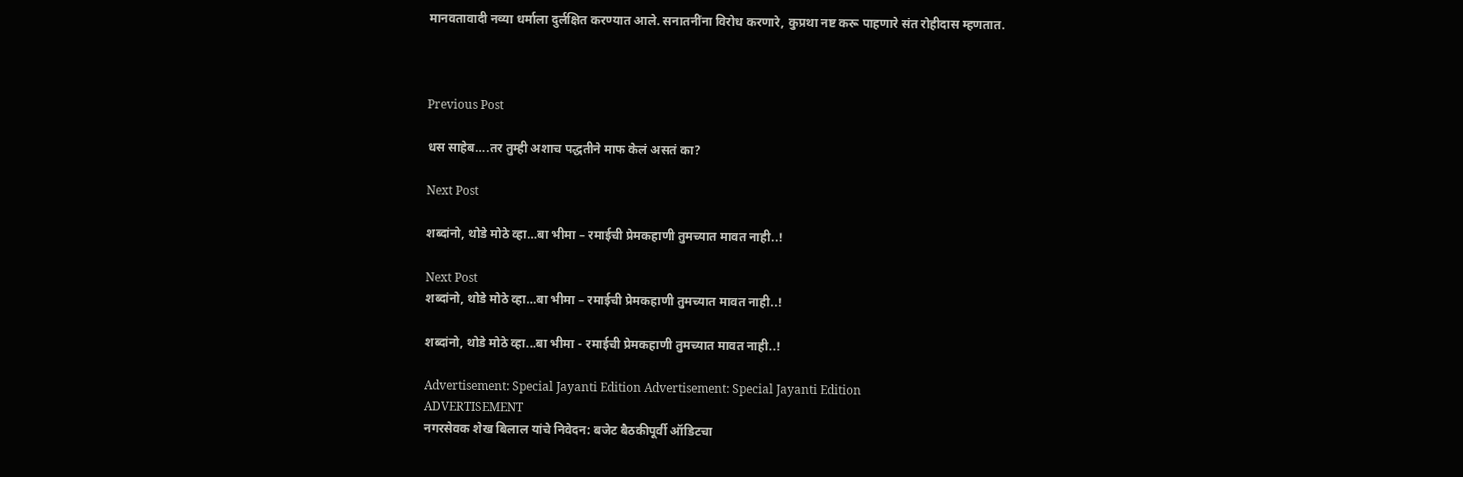मानवतावादी नव्या धर्माला दुर्लक्षित करण्यात आले. सनातनींना विरोध करणारे, कुप्रथा नष्ट करू पाहणारे संत रोहीदास म्हणतात.



Previous Post

धस साहेब….तर तुम्ही अशाच पद्धतीने माफ केलं असतं का?

Next Post

शब्दांनो, थोडे मोठे व्हा…बा भीमा – रमाईची प्रेमकहाणी तुमच्यात मावत नाही..!

Next Post
शब्दांनो, थोडे मोठे व्हा…बा भीमा – रमाईची प्रेमकहाणी तुमच्यात मावत नाही..!

शब्दांनो, थोडे मोठे व्हा...बा भीमा - रमाईची प्रेमकहाणी तुमच्यात मावत नाही..!

Advertisement: Special Jayanti Edition Advertisement: Special Jayanti Edition
ADVERTISEMENT
नगरसेवक शेख बिलाल यांचे निवेदन: बजेट बैठकीपूर्वी ऑडिटचा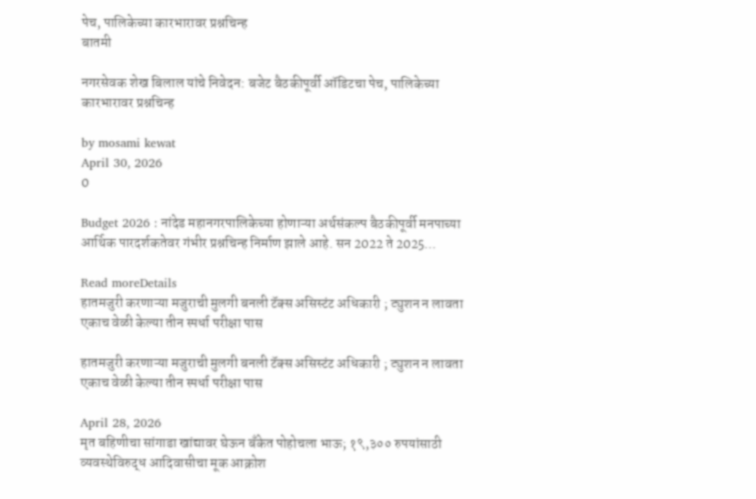पेच, पालिकेच्या कारभारावर प्रश्नचिन्ह
बातमी

नगरसेवक शेख बिलाल यांचे निवेदन: बजेट बैठकीपूर्वी ऑडिटचा पेच, पालिकेच्या कारभारावर प्रश्नचिन्ह

by mosami kewat
April 30, 2026
0

Budget 2026 : नांदेड महानगरपालिकेच्या होणाऱ्या अर्थसंकल्प बैठकीपूर्वी मनपाच्या आर्थिक पारदर्शकतेवर गंभीर प्रश्नचिन्ह निर्माण झाले आहे. सन 2022 ते 2025...

Read moreDetails
हातमजुरी करणाऱ्या मजुराची मुलगी बनली टॅक्स असिस्टंट अधिकारी ; ट्युशन न लावता एकाच वेळी केल्या तीन स्पर्धा परीक्षा पास

हातमजुरी करणाऱ्या मजुराची मुलगी बनली टॅक्स असिस्टंट अधिकारी ; ट्युशन न लावता एकाच वेळी केल्या तीन स्पर्धा परीक्षा पास

April 28, 2026
मृत बहिणीचा सांगाडा खांद्यावर घेऊन बँकेत पोहोचला भाऊ; १९,३०० रुपयांसाठी व्यवस्थेविरुद्ध आदिवासीचा मूक आक्रोश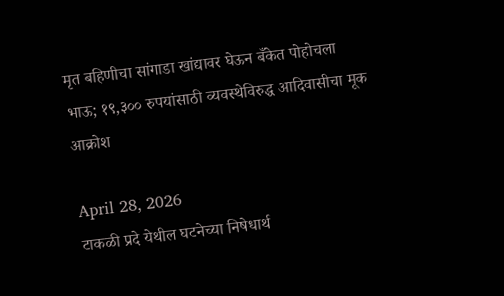मृत बहिणीचा सांगाडा खांद्यावर घेऊन बँकेत पोहोचला भाऊ; १९,३०० रुपयांसाठी व्यवस्थेविरुद्ध आदिवासीचा मूक आक्रोश

April 28, 2026
टाकळी प्रदे येथील घटनेच्या निषेधार्थ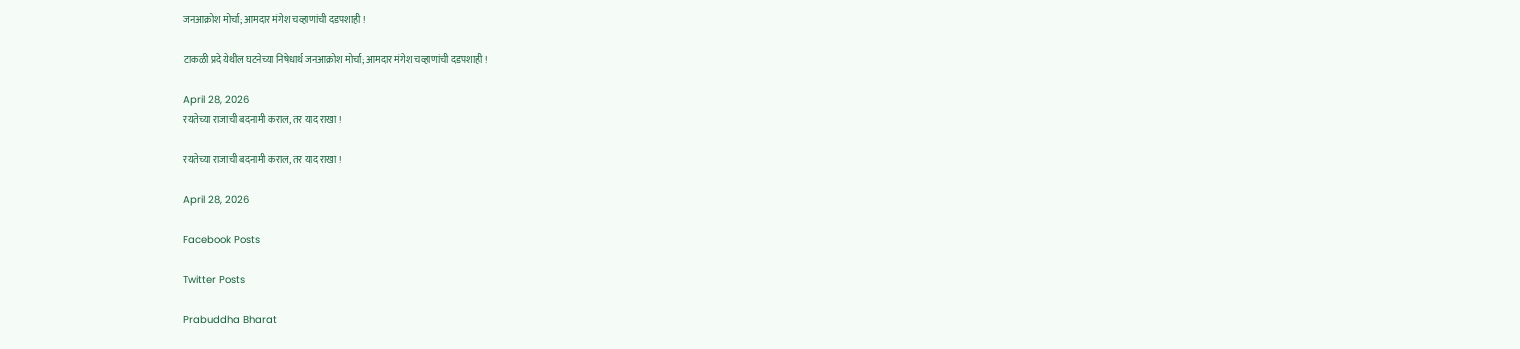जनआक्रोश मोर्चा; आमदार मंगेश चव्हाणांची दडपशाही !

टाकळी प्रदे येथील घटनेच्या निषेधार्थ जनआक्रोश मोर्चा; आमदार मंगेश चव्हाणांची दडपशाही !

April 28, 2026
रयतेच्या राजाची बदनामी कराल, तर याद राखा !

रयतेच्या राजाची बदनामी कराल, तर याद राखा !

April 28, 2026

Facebook Posts

Twitter Posts

Prabuddha Bharat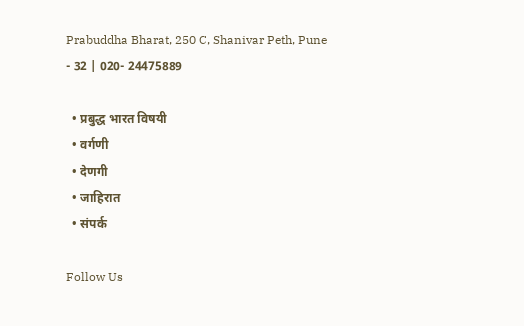Prabuddha Bharat, 250 C, Shanivar Peth, Pune - 32 | 020- 24475889

  • प्रबुद्ध भारत विषयी
  • वर्गणी
  • देणगी
  • जाहिरात
  • संपर्क

Follow Us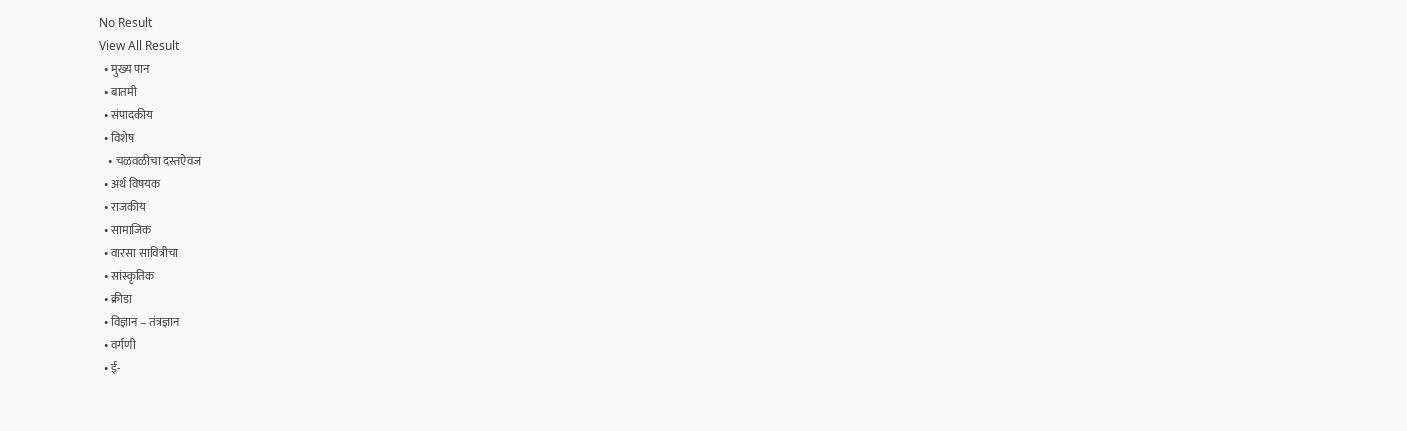No Result
View All Result
  • मुख्य पान
  • बातमी
  • संपादकीय
  • विशेष
    • चळवळीचा दस्तऐवज
  • अर्थ विषयक
  • राजकीय
  • सामाजिक
  • वारसा सावित्रीचा
  • सांस्कृतिक
  • क्रीडा
  • विज्ञान – तंत्रज्ञान
  • वर्गणी
  • ई-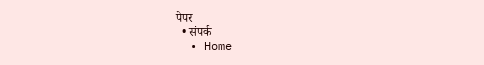पेपर
  • संपर्क
  • Home